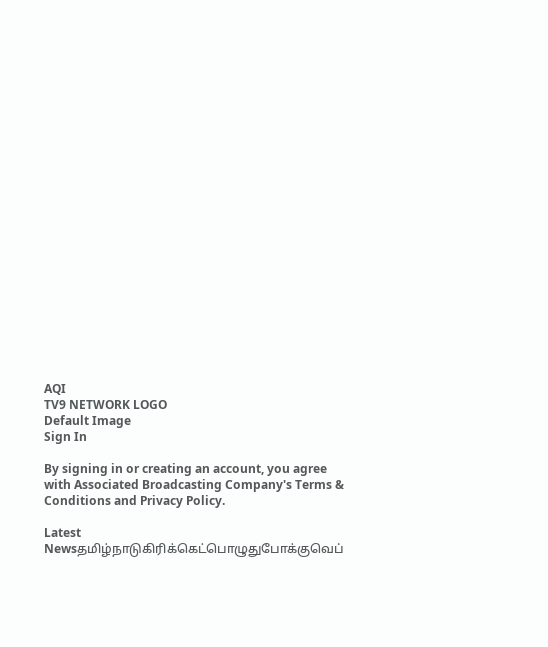AQI
TV9 NETWORK LOGO
Default Image
Sign In

By signing in or creating an account, you agree with Associated Broadcasting Company's Terms & Conditions and Privacy Policy.

Latest Newsதமிழ்நாடுகிரிக்கெட்பொழுதுபோக்குவெப்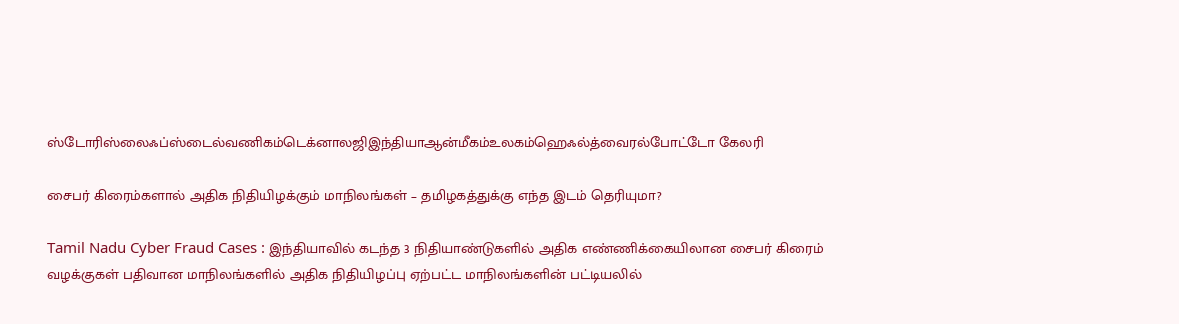ஸ்டோரிஸ்லைஃப்ஸ்டைல்வணிகம்டெக்னாலஜிஇந்தியாஆன்மீகம்உலகம்ஹெஃல்த்வைரல்போட்டோ கேலரி

சைபர் கிரைம்களால் அதிக நிதியிழக்கும் மாநிலங்கள் – தமிழகத்துக்கு எந்த இடம் தெரியுமா?

Tamil Nadu Cyber Fraud Cases : இந்தியாவில் கடந்த 3 நிதியாண்டுகளில் அதிக எண்ணிக்கையிலான சைபர் கிரைம் வழக்குகள் பதிவான மாநிலங்களில் அதிக நிதியிழப்பு ஏற்பட்ட மாநிலங்களின் பட்டியலில்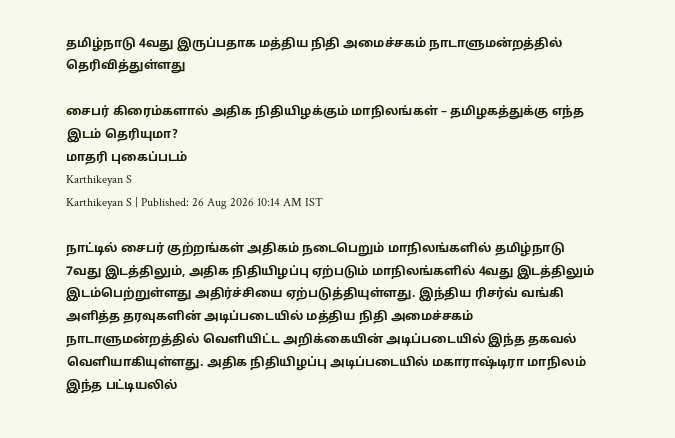தமிழ்நாடு 4வது இருப்பதாக மத்திய நிதி அமைச்சகம் நாடாளுமன்றத்தில் தெரிவித்துள்ளது

சைபர் கிரைம்களால் அதிக நிதியிழக்கும் மாநிலங்கள் – தமிழகத்துக்கு எந்த இடம் தெரியுமா?
மாதரி புகைப்படம்
Karthikeyan S
Karthikeyan S | Published: 26 Aug 2026 10:14 AM IST

நாட்டில் சைபர் குற்றங்கள் அதிகம் நடைபெறும் மாநிலங்களில் தமிழ்நாடு 7வது இடத்திலும், அதிக நிதியிழப்பு ஏற்படும் மாநிலங்களில் 4வது இடத்திலும் இடம்பெற்றுள்ளது அதிர்ச்சியை ஏற்படுத்தியுள்ளது. இந்திய ரிசர்வ் வங்கி அளித்த தரவுகளின் அடிப்படையில் மத்திய நிதி அமைச்சகம் நாடாளுமன்றத்தில் வெளியிட்ட அறிக்கையின் அடிப்படையில் இந்த தகவல் வெளியாகியுள்ளது. அதிக நிதியிழப்பு அடிப்படையில் மகாராஷ்டிரா மாநிலம் இந்த பட்டியலில்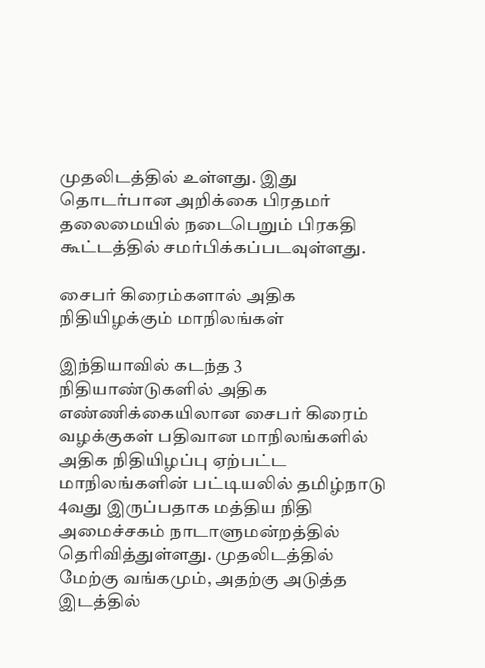முதலிடத்தில் உள்ளது. இது தொடர்பான அறிக்கை பிரதமர் தலைமையில் நடைபெறும் பிரகதி கூட்டத்தில் சமர்பிக்கப்படவுள்ளது.

சைபர் கிரைம்களால் அதிக நிதியிழக்கும் மாநிலங்கள்

இந்தியாவில் கடந்த 3 நிதியாண்டுகளில் அதிக எண்ணிக்கையிலான சைபர் கிரைம் வழக்குகள் பதிவான மாநிலங்களில் அதிக நிதியிழப்பு ஏற்பட்ட மாநிலங்களின் பட்டியலில் தமிழ்நாடு 4வது இருப்பதாக மத்திய நிதி அமைச்சகம் நாடாளுமன்றத்தில் தெரிவித்துள்ளது. முதலிடத்தில் மேற்கு வங்கமும், அதற்கு அடுத்த இடத்தில்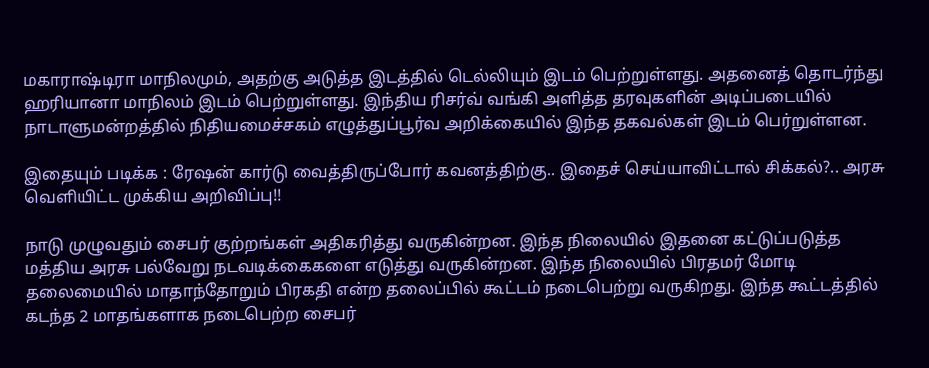மகாராஷ்டிரா மாநிலமும், அதற்கு அடுத்த இடத்தில் டெல்லியும் இடம் பெற்றுள்ளது. அதனைத் தொடர்ந்து ஹரியானா மாநிலம் இடம் பெற்றுள்ளது. இந்திய ரிசர்வ் வங்கி அளித்த தரவுகளின் அடிப்படையில் நாடாளுமன்றத்தில் நிதியமைச்சகம் எழுத்துப்பூர்வ அறிக்கையில் இந்த தகவல்கள் இடம் பெர்றுள்ளன.

இதையும் படிக்க : ரேஷன் கார்டு வைத்திருப்போர் கவனத்திற்கு.. இதைச் செய்யாவிட்டால் சிக்கல்?.. அரசு வெளியிட்ட முக்கிய அறிவிப்பு!!

நாடு முழுவதும் சைபர் குற்றங்கள் அதிகரித்து வருகின்றன. இந்த நிலையில் இதனை கட்டுப்படுத்த மத்திய அரசு பல்வேறு நடவடிக்கைகளை எடுத்து வருகின்றன. இந்த நிலையில் பிரதமர் மோடி தலைமையில் மாதாந்தோறும் பிரகதி என்ற தலைப்பில் கூட்டம் நடைபெற்று வருகிறது. இந்த கூட்டத்தில் கடந்த 2 மாதங்களாக நடைபெற்ற சைபர்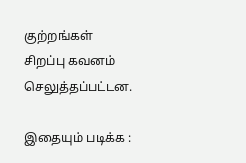குற்றங்கள் சிறப்பு கவனம் செலுத்தப்பட்டன.

இதையும் படிக்க :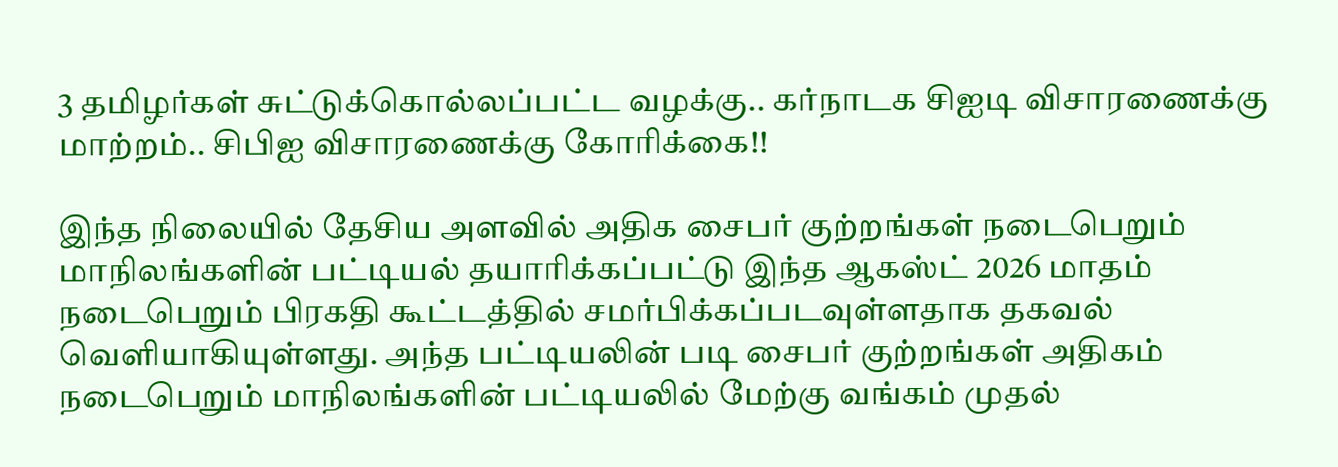3 தமிழர்கள் சுட்டுக்கொல்லப்பட்ட வழக்கு.. கர்நாடக சிஐடி விசாரணைக்கு மாற்றம்.. சிபிஐ விசாரணைக்கு கோரிக்கை!!

இந்த நிலையில் தேசிய அளவில் அதிக சைபர் குற்றங்கள் நடைபெறும் மாநிலங்களின் பட்டியல் தயாரிக்கப்பட்டு இந்த ஆகஸ்ட் 2026 மாதம் நடைபெறும் பிரகதி கூட்டத்தில் சமர்பிக்கப்படவுள்ளதாக தகவல் வெளியாகியுள்ளது. அந்த பட்டியலின் படி சைபர் குற்றங்கள் அதிகம் நடைபெறும் மாநிலங்களின் பட்டியலில் மேற்கு வங்கம் முதல்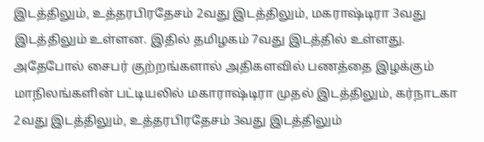இடத்திலும், உத்தரபிரதேசம் 2வது இடத்திலும், மகராஷ்டிரா 3வது இடத்திலும் உள்ளன. இதில் தமிழகம் 7வது இடத்தில் உள்ளது. அதேபோல் சைபர் குற்றங்களால் அதிகளவில் பணத்தை இழக்கும் மாநிலங்களின் பட்டியலில் மகாராஷ்டிரா முதல் இடத்திலும், கர்நாடகா 2வது இடத்திலும், உத்தரபிரதேசம் 3வது இடத்திலும்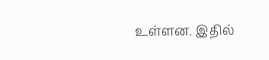உள்ளன. இதில்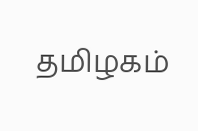தமிழகம்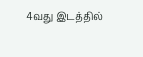4வது இடத்தில்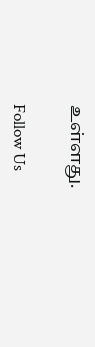உள்ளது.

Follow Us